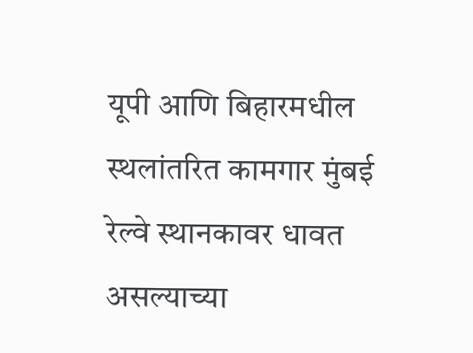यूपी आणि बिहारमधील स्थलांतरित कामगार मुंबई रेल्वे स्थानकावर धावत असल्याच्या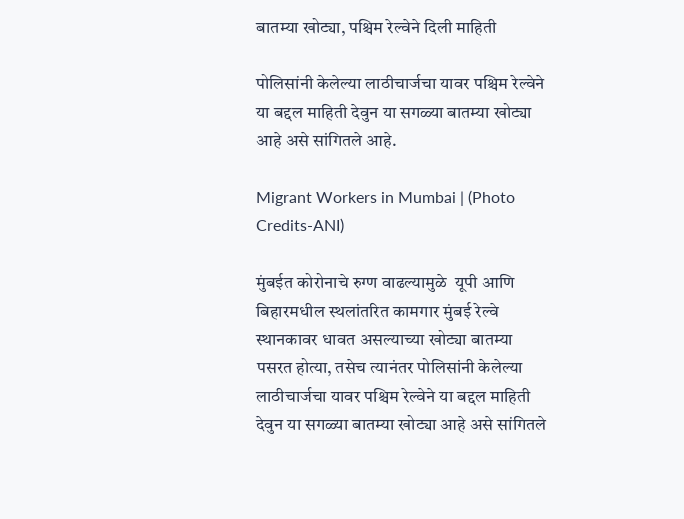बातम्या खोट्या, पश्चिम रेल्वेने दिली माहिती

पोलिसांनी केलेल्या लाठीचार्जचा यावर पश्चिम रेल्वेने या बद्दल माहिती देवुन या सगळ्या बातम्या खोट्या आहे असे सांगितले आहे.

Migrant Workers in Mumbai | (Photo Credits-ANI)

मुंबईत कोरोनाचे रुग्ण वाढल्यामुळे  यूपी आणि बिहारमधील स्थलांतरित कामगार मुंबई रेल्वे स्थानकावर धावत असल्याच्या खोट्या बातम्या पसरत होत्या, तसेच त्यानंतर पोलिसांनी केलेल्या लाठीचार्जचा यावर पश्चिम रेल्वेने या बद्दल माहिती देवुन या सगळ्या बातम्या खोट्या आहे असे सांगितले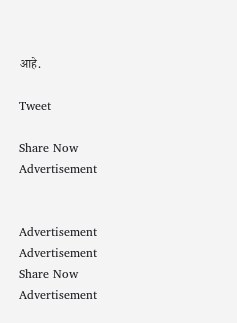आहे.

Tweet

Share Now
Advertisement


Advertisement
Advertisement
Share Now
Advertisement